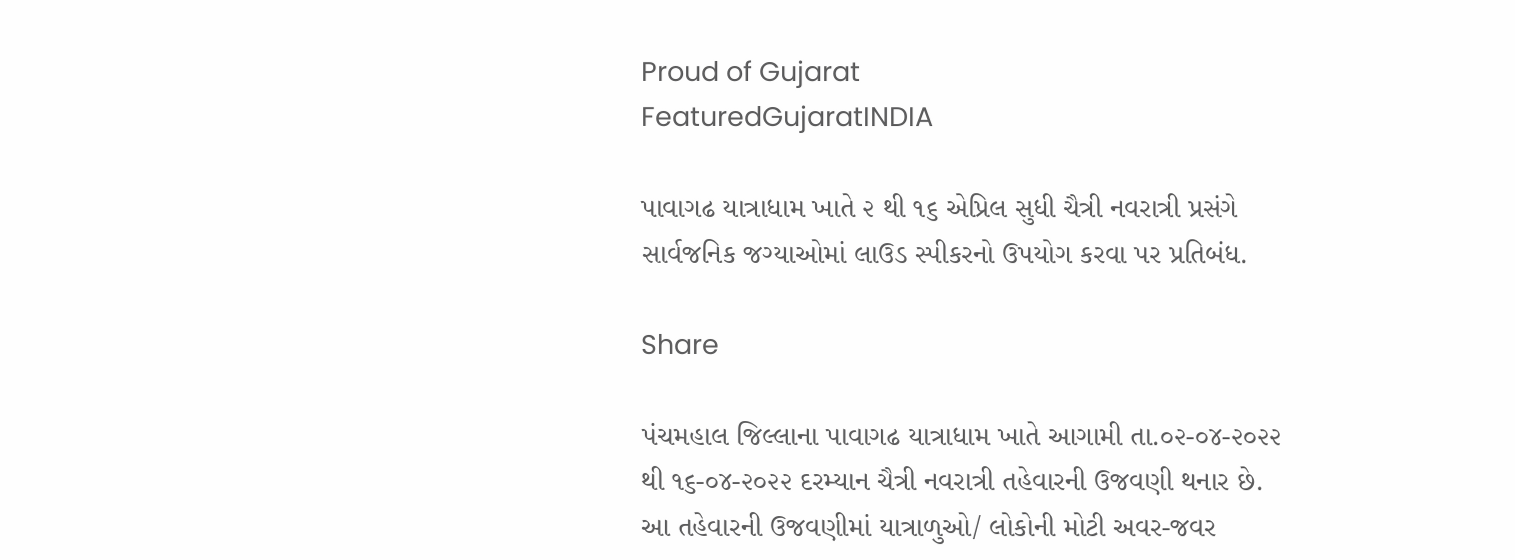Proud of Gujarat
FeaturedGujaratINDIA

પાવાગઢ યાત્રાધામ ખાતે ૨ થી ૧૬ એપ્રિલ સુધી ચૈત્રી નવરાત્રી પ્રસંગે સાર્વજનિક જગ્યાઓમાં લાઉડ સ્પીકરનો ઉપયોગ કરવા પર પ્રતિબંધ.

Share

પંચમહાલ જિલ્લાના પાવાગઢ યાત્રાધામ ખાતે આગામી તા.૦૨-૦૪-૨૦૨૨ થી ૧૬-૦૪-૨૦૨૨ દરમ્યાન ચૈત્રી નવરાત્રી તહેવારની ઉજવણી થનાર છે. આ તહેવારની ઉજવણીમાં યાત્રાળુઓ/ લોકોની મોટી અવર-જવર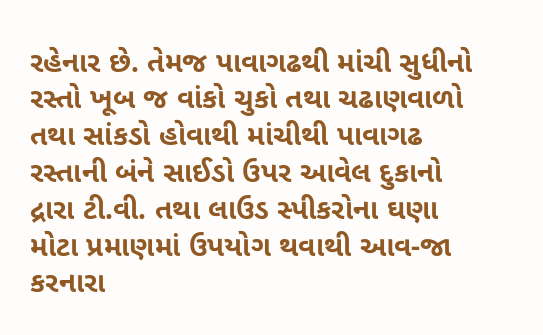રહેનાર છે. તેમજ પાવાગઢથી માંચી સુધીનો રસ્તો ખૂબ જ વાંકો ચુકો તથા ચઢાણવાળો તથા સાંકડો હોવાથી માંચીથી પાવાગઢ રસ્તાની બંને સાઈડો ઉપર આવેલ દુકાનો દ્રારા ટી.વી. તથા લાઉડ સ્પીકરોના ઘણા મોટા પ્રમાણમાં ઉપયોગ થવાથી આવ-જા કરનારા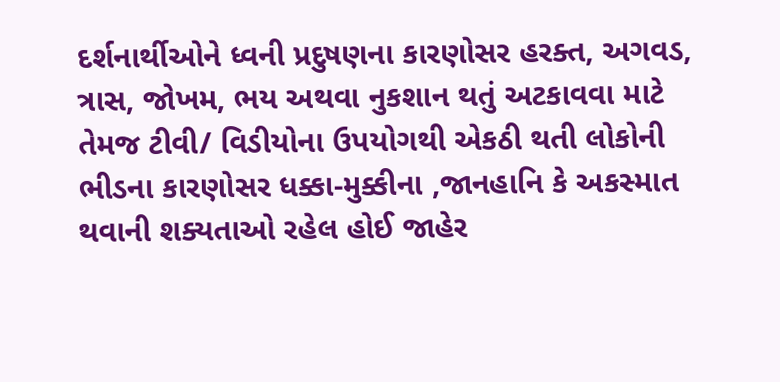દર્શનાર્થીઓને ધ્વની પ્રદુષણના કારણોસર હરક્ત, અગવડ, ત્રાસ, જોખમ, ભય અથવા નુકશાન થતું અટકાવવા માટે તેમજ ટીવી/ વિડીયોના ઉપયોગથી એકઠી થતી લોકોની ભીડના કારણોસર ધક્કા-મુક્કીના ,જાનહાનિ કે અકસ્માત થવાની શક્યતાઓ રહેલ હોઈ જાહેર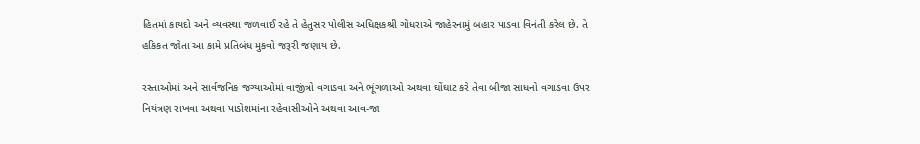હિતમાં કાયદો અને વ્યવસ્થા જળવાઈ રહે તે હેતુસર પોલીસ અધિક્ષકશ્રી ગોધરાએ જાહેરનામું બહાર પાડવા વિનંતી કરેલ છે. તે હકિકત જોતા આ કામે પ્રતિબંધ મુકવો જરૂરી જણાય છે.

રસ્તાઓમાં અને સાર્વજનિક જગ્યાઓમાં વાજીંત્રો વગાડવા અને ભૂંગળાઓ અથવા ઘોંઘાટ કરે તેવા બીજા સાધનો વગાડવા ઉપર નિયંત્રણ રાખવા અથવા પાડોશમાંના રહેવાસીઓને અથવા આવ-જા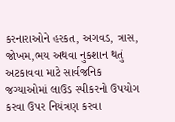કરનારાઓને હરકત, અગવડ, ત્રાસ, જોખમ,ભય અથવા નુકશાન થતું અટકાવવા માટે સાર્વજનિક જગ્યાઓમાં લાઉડ સ્પીકરનો ઉપયોગ કરવા ઉપર નિયંત્રણ કરવા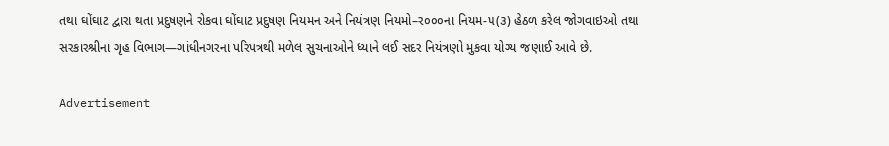તથા ઘોંઘાટ દ્વારા થતા પ્રદુષણને રોકવા ઘોંઘાટ પ્રદુષણ નિયમન અને નિયંત્રણ નિયમો–ર૦૦૦ના નિયમ-૫(૩) હેઠળ કરેલ જોગવાઇઓ તથા સરકારશ્રીના ગૃહ વિભાગ—ગાંધીનગરના પરિપત્રથી મળેલ સુચનાઓને ધ્યાને લઈ સદર નિયંત્રણો મુકવા યોગ્ય જણાઈ આવે છે.

Advertisement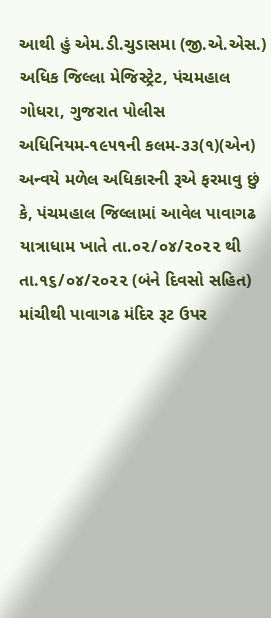આથી હું એમ.ડી.ચુડાસમા (જી.એ.એસ.) અધિક જિલ્લા મેજિસ્ટ્રેટ, પંચમહાલ ગોધરા, ગુજરાત પોલીસ અધિનિયમ-૧૯૫૧ની કલમ-૩૩(૧)(એન) અન્વયે મળેલ અધિકારની રૂએ ફરમાવુ છું કે, પંચમહાલ જિલ્લામાં આવેલ પાવાગઢ યાત્રાધામ ખાતે તા.૦૨/૦૪/૨૦૨૨ થી તા.૧૬/૦૪/૨૦૨૨ (બંને દિવસો સહિત) માંચીથી પાવાગઢ મંદિર રૂટ ઉપર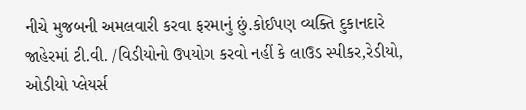નીચે મુજબની અમલવારી કરવા ફરમાનું છું.કોઈપણ વ્યક્તિ દુકાનદારે જાહેરમાં ટી.વી. /વિડીયોનો ઉપયોગ કરવો નહીં કે લાઉડ સ્પીકર,રેડીયો, ઓડીયો પ્લેયર્સ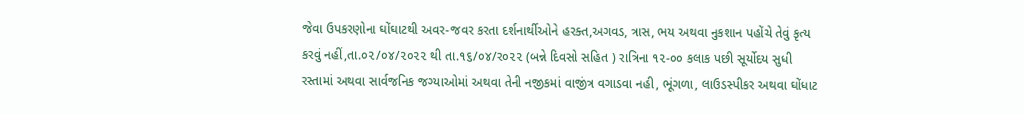જેવા ઉપકરણોના ઘોંઘાટથી અવર-જવર કરતા દર્શનાર્થીઓને હરક્ત,અગવડ, ત્રાસ, ભય અથવા નુકશાન પહોંચે તેવું કૃત્ય કરવું નહીં,તા.૦૨/૦૪/૨૦૨૨ થી તા.૧૬/૦૪/ર૦૨૨ (બન્ને દિવસો સહિત ) રાત્રિના ૧૨-૦૦ કલાક પછી સૂર્યોદય સુધી રસ્તામાં અથવા સાર્વજનિક જગ્યાઓમાં અથવા તેની નજીકમાં વાજીંત્ર વગાડવા નહી, ભૂંગળા, લાઉડસ્પીકર અથવા ઘોંધાટ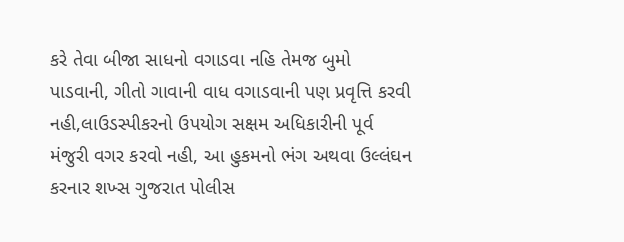કરે તેવા બીજા સાધનો વગાડવા નહિ તેમજ બુમો પાડવાની, ગીતો ગાવાની વાધ વગાડવાની પણ પ્રવૃત્તિ કરવી નહી,લાઉડસ્પીકરનો ઉપયોગ સક્ષમ અધિકારીની પૂર્વ મંજુરી વગર કરવો નહી, આ હુકમનો ભંગ અથવા ઉલ્લંઘન કરનાર શખ્સ ગુજરાત પોલીસ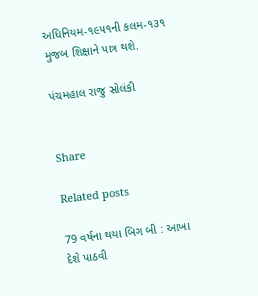અધિનિયમ-૧૯૫૧ની કલમ-૧૩૧ મુજબ શિક્ષાને પાત્ર થશે.

પંચમહાલ રાજુ સોલંકી


Share

Related posts

79 વર્ષના થયા બિગ બી : આખા દેશે પાઠવી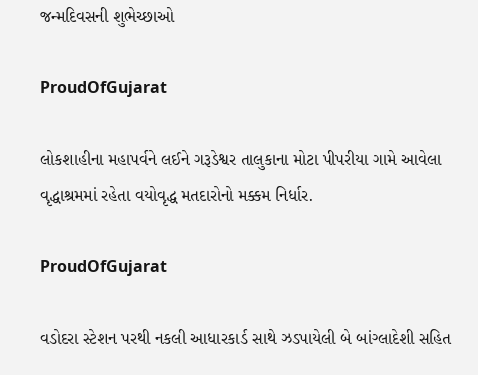જન્મદિવસની શુભેચ્છાઓ

ProudOfGujarat

લોકશાહીના મહાપર્વને લઈને ગરૂડેશ્વર તાલુકાના મોટા પીપરીયા ગામે આવેલા વૃદ્ધાશ્રમમાં રહેતા વયોવૃદ્ધ મતદારોનો મક્કમ નિર્ધાર.

ProudOfGujarat

વડોદરા સ્ટેશન પરથી નકલી આધારકાર્ડ સાથે ઝડપાયેલી બે બાંગ્લાદેશી સહિત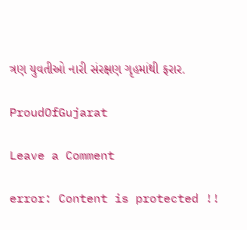ત્રણ યુવતીઓ નારી સંરક્ષણ ગૃહમાંથી ફરાર.

ProudOfGujarat

Leave a Comment

error: Content is protected !!